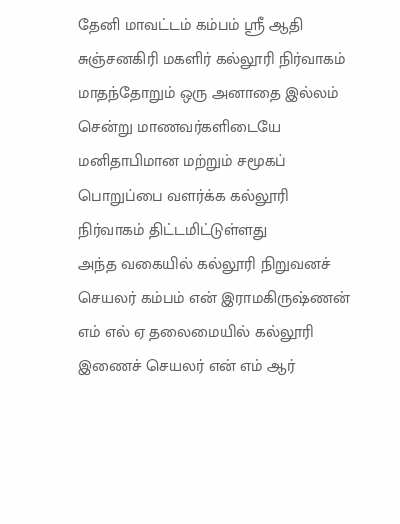தேனி மாவட்டம் கம்பம் ஸ்ரீ ஆதி சுஞ்சனகிரி மகளிர் கல்லூரி நிர்வாகம் மாதந்தோறும் ஒரு அனாதை இல்லம் சென்று மாணவர்களிடையே மனிதாபிமான மற்றும் சமூகப் பொறுப்பை வளர்க்க கல்லூரி நிர்வாகம் திட்டமிட்டுள்ளது
அந்த வகையில் கல்லூரி நிறுவனச் செயலர் கம்பம் என் இராமகிருஷ்ணன் எம் எல் ஏ தலைமையில் கல்லூரி இணைச் செயலர் என் எம் ஆர்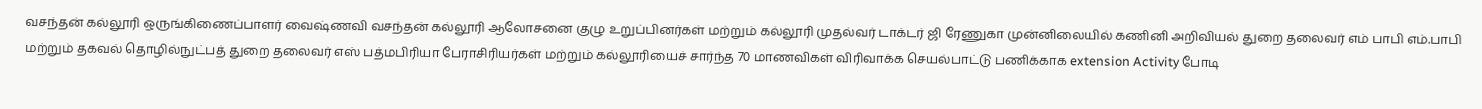வசந்தன் கல்லூரி ஒருங்கிணைப்பாளர் வைஷ்ணவி வசந்தன் கல்லூரி ஆலோசனை குழு உறுப்பினர்கள் மற்றும் கல்லூரி முதல்வர் டாக்டர் ஜி ரேணுகா முன்னிலையில் கணினி அறிவியல் துறை தலைவர் எம் பாபி எம்.பாபி மற்றும் தகவல் தொழில்நுட்பத் துறை தலைவர் எஸ் பத்மபிரியா பேராசிரியர்கள் மற்றும் கல்லூரியைச் சார்ந்த 70 மாணவிகள் விரிவாக்க செயல்பாட்டு பணிக்காக extension Activity போடி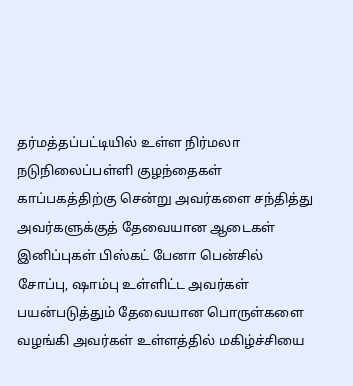தர்மத்தப்பட்டியில் உள்ள நிர்மலா நடுநிலைப்பள்ளி குழந்தைகள் காப்பகத்திற்கு சென்று அவர்களை சந்தித்து அவர்களுக்குத் தேவையான ஆடைகள் இனிப்புகள் பிஸ்கட் பேனா பென்சில் சோப்பு, ஷாம்பு உள்ளிட்ட அவர்கள் பயன்படுத்தும் தேவையான பொருள்களை வழங்கி அவர்கள் உள்ளத்தில் மகிழ்ச்சியை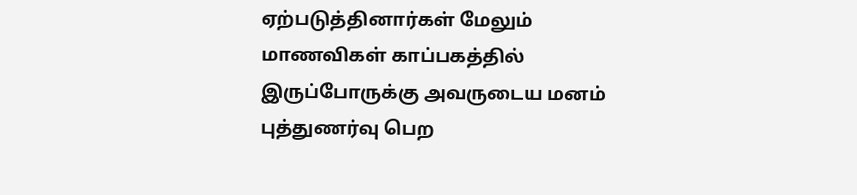ஏற்படுத்தினார்கள் மேலும் மாணவிகள் காப்பகத்தில் இருப்போருக்கு அவருடைய மனம் புத்துணர்வு பெற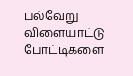பல்வேறு விளையாட்டு போட்டிகளை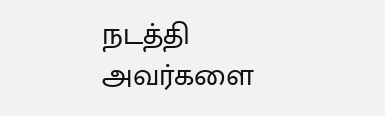நடத்தி அவர்களை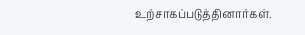உற்சாகப்படுத்தினார்கள்.